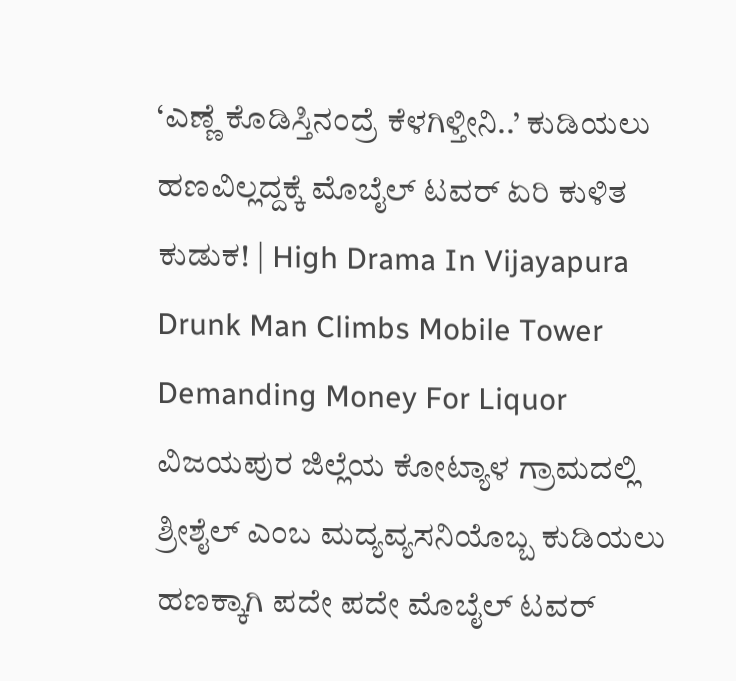‘ಎಣ್ಣೆ ಕೊಡಿಸ್ತಿನಂದ್ರೆ ಕೆಳಗಿಳ್ತೀನಿ..’ ಕುಡಿಯಲು ಹಣವಿಲ್ಲದ್ದಕ್ಕೆ ಮೊಬೈಲ್ ಟವರ್ ಏರಿ ಕುಳಿತ ಕುಡುಕ! | High Drama In Vijayapura Drunk Man Climbs Mobile Tower Demanding Money For Liquor
ವಿಜಯಪುರ ಜಿಲ್ಲೆಯ ಕೋಟ್ಯಾಳ ಗ್ರಾಮದಲ್ಲಿ ಶ್ರೀಶೈಲ್ ಎಂಬ ಮದ್ಯವ್ಯಸನಿಯೊಬ್ಬ ಕುಡಿಯಲು ಹಣಕ್ಕಾಗಿ ಪದೇ ಪದೇ ಮೊಬೈಲ್ ಟವರ್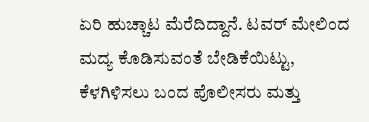ಏರಿ ಹುಚ್ಚಾಟ ಮೆರೆದಿದ್ದಾನೆ. ಟವರ್ ಮೇಲಿಂದ ಮದ್ಯ ಕೊಡಿಸುವಂತೆ ಬೇಡಿಕೆಯಿಟ್ಟು, ಕೆಳಗಿಳಿಸಲು ಬಂದ ಪೊಲೀಸರು ಮತ್ತು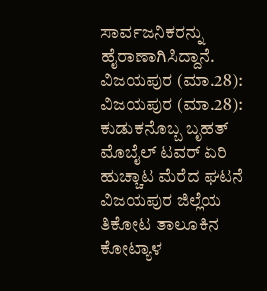ಸಾರ್ವಜನಿಕರನ್ನು ಹೈರಾಣಾಗಿಸಿದ್ದಾನೆ. ವಿಜಯಪುರ (ಮಾ.28): ವಿಜಯಪುರ (ಮಾ.28): ಕುಡುಕನೊಬ್ಬ ಬೃಹತ್ ಮೊಬೈಲ್ ಟವರ್ ಏರಿ ಹುಚ್ಚಾಟ ಮೆರೆದ ಘಟನೆ ವಿಜಯಪುರ ಜಿಲ್ಲೆಯ ತಿಕೋಟ ತಾಲೂಕಿನ ಕೋಟ್ಯಾಳ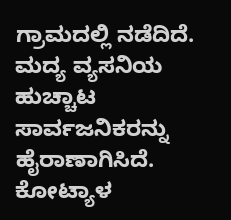ಗ್ರಾಮದಲ್ಲಿ ನಡೆದಿದೆ. ಮದ್ಯ ವ್ಯಸನಿಯ ಹುಚ್ಚಾಟ ಸಾರ್ವಜನಿಕರನ್ನು ಹೈರಾಣಾಗಿಸಿದೆ. ಕೋಟ್ಯಾಳ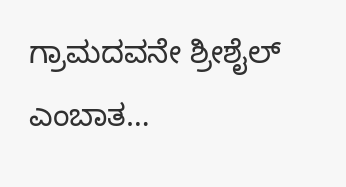ಗ್ರಾಮದವನೇ ಶ್ರೀಶೈಲ್ ಎಂಬಾತ…